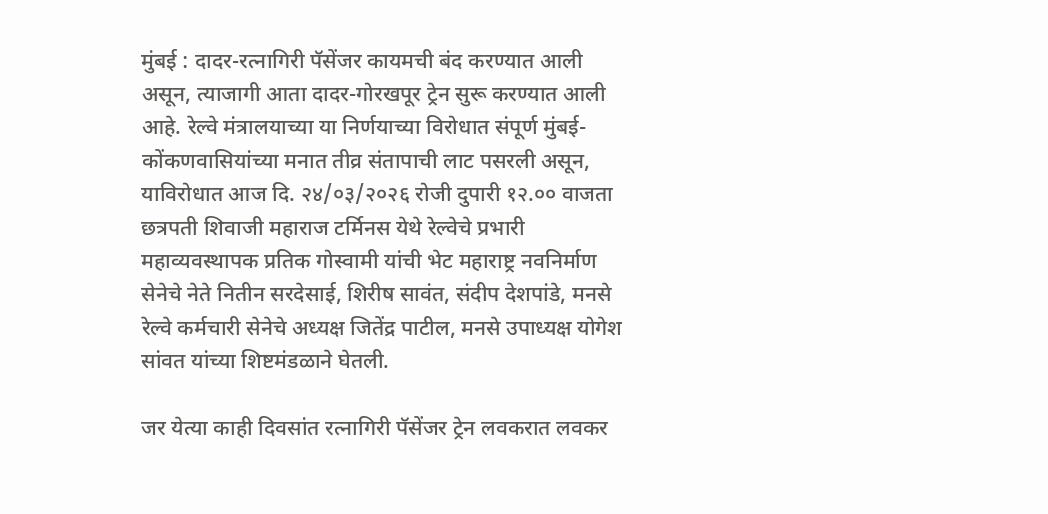मुंबई : दादर-रत्नागिरी पॅसेंजर कायमची बंद करण्यात आली असून, त्याजागी आता दादर-गोरखपूर ट्रेन सुरू करण्यात आली आहे. रेल्वे मंत्रालयाच्या या निर्णयाच्या विरोधात संपूर्ण मुंबई-कोंकणवासियांच्या मनात तीव्र संतापाची लाट पसरली असून, याविरोधात आज दि. २४/०३/२०२६ रोजी दुपारी १२.०० वाजता छत्रपती शिवाजी महाराज टर्मिनस येथे रेल्वेचे प्रभारी महाव्यवस्थापक प्रतिक गोस्वामी यांची भेट महाराष्ट्र नवनिर्माण सेनेचे नेते नितीन सरदेसाई, शिरीष सावंत, संदीप देशपांडे, मनसे रेल्वे कर्मचारी सेनेचे अध्यक्ष जितेंद्र पाटील, मनसे उपाध्यक्ष योगेश सांवत यांच्या शिष्टमंडळाने घेतली.

जर येत्या काही दिवसांत रत्नागिरी पॅसेंजर ट्रेन लवकरात लवकर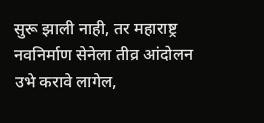सुरू झाली नाही, तर महाराष्ट्र नवनिर्माण सेनेला तीव्र आंदोलन उभे करावे लागेल,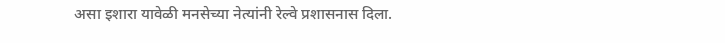असा इशारा यावेळी मनसेच्या नेत्यांनी रेल्वे प्रशासनास दिला.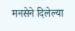मनसेने दिलेल्या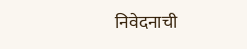निवेदनाची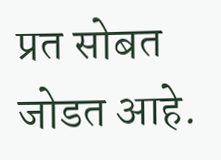प्रत सोबत जोडत आहे.